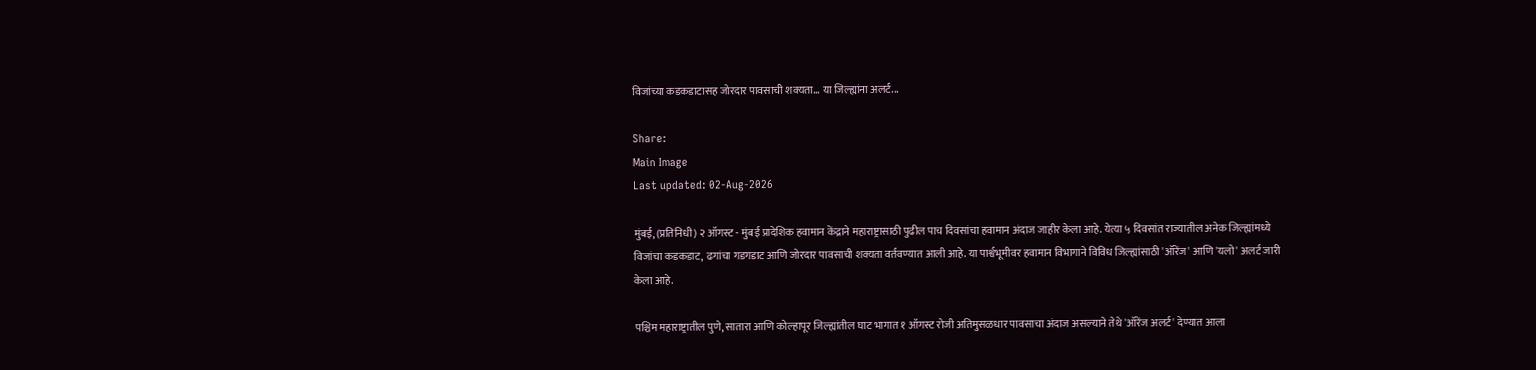विजांच्या कडकडाटासह जोरदार पावसाची शक्यता... या जिल्ह्यांना अलर्ट...

Share:
Main Image
Last updated: 02-Aug-2026

मुंबई, (प्रतिनिधी) २ ऑगस्ट - मुंबई प्रादेशिक हवामान केंद्राने महाराष्ट्रासाठी पुढील पाच दिवसांचा हवामान अंदाज जाहीर केला आहे. येत्या ५ दिवसांत राज्यातील अनेक जिल्ह्यांमध्ये विजांचा कडकडाट, ढगांचा गडगडाट आणि जोरदार पावसाची शक्यता वर्तवण्यात आली आहे. या पार्श्वभूमीवर हवामान विभागाने विविध जिल्ह्यांसाठी 'ऑरेंज' आणि 'यलो' अलर्ट जारी केला आहे.

पश्चिम महाराष्ट्रातील पुणे, सातारा आणि कोल्हापूर जिल्ह्यांतील घाट भागात १ ऑगस्ट रोजी अतिमुसळधार पावसाचा अंदाज असल्याने तेथे 'ऑरेंज अलर्ट' देण्यात आला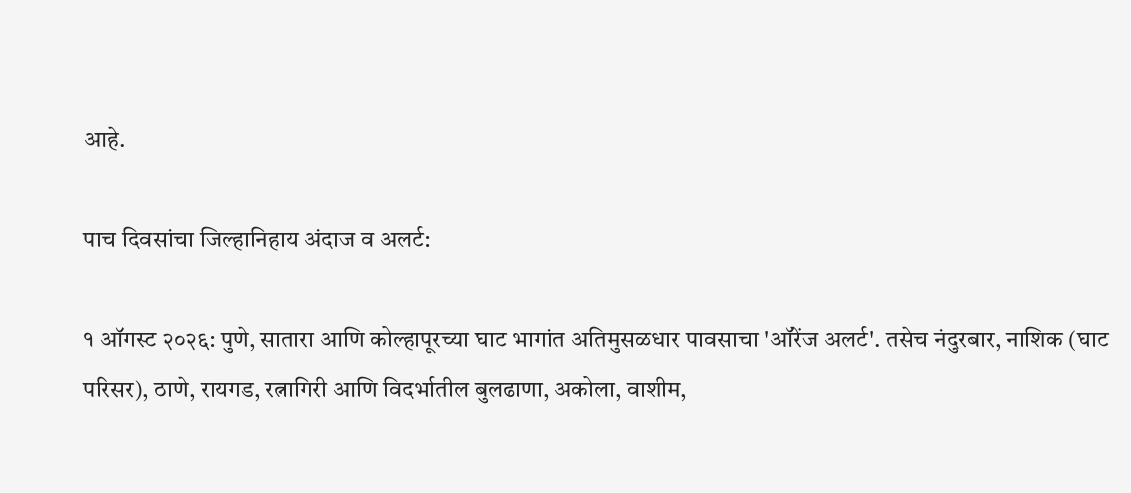आहे.

पाच दिवसांचा जिल्हानिहाय अंदाज व अलर्ट:

१ ऑगस्ट २०२६: पुणे, सातारा आणि कोल्हापूरच्या घाट भागांत अतिमुसळधार पावसाचा 'ऑरेंज अलर्ट'. तसेच नंदुरबार, नाशिक (घाट परिसर), ठाणे, रायगड, रत्नागिरी आणि विदर्भातील बुलढाणा, अकोला, वाशीम,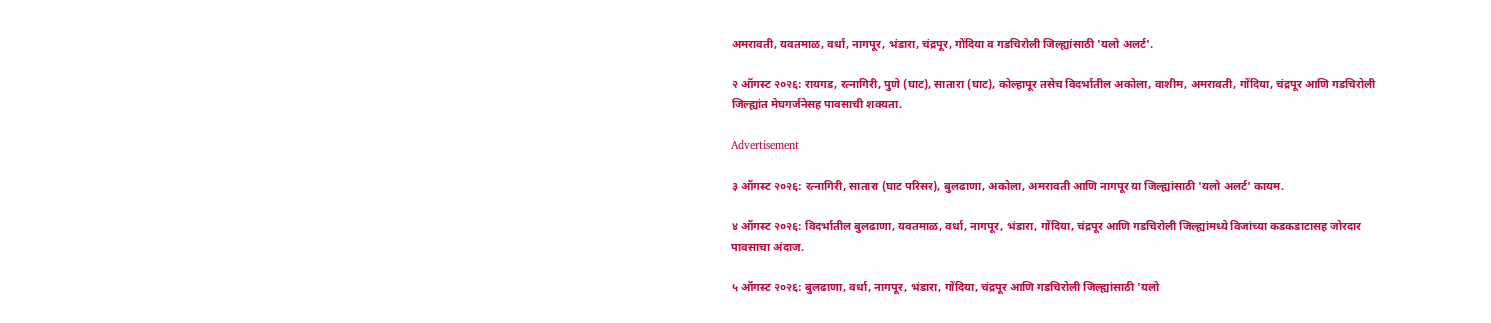अमरावती, यवतमाळ, वर्धा, नागपूर, भंडारा, चंद्रपूर, गोंदिया व गडचिरोली जिल्ह्यांसाठी 'यलो अलर्ट'.

२ ऑगस्ट २०२६: रायगड, रत्नागिरी, पुणे (घाट), सातारा (घाट), कोल्हापूर तसेच विदर्भातील अकोला, वाशीम, अमरावती, गोंदिया, चंद्रपूर आणि गडचिरोली जिल्ह्यांत मेघगर्जनेसह पावसाची शक्यता.

Advertisement

३ ऑगस्ट २०२६: रत्नागिरी, सातारा (घाट परिसर), बुलढाणा, अकोला, अमरावती आणि नागपूर या जिल्ह्यांसाठी 'यलो अलर्ट' कायम.

४ ऑगस्ट २०२६: विदर्भातील बुलढाणा, यवतमाळ, वर्धा, नागपूर, भंडारा, गोंदिया, चंद्रपूर आणि गडचिरोली जिल्ह्यांमध्ये विजांच्या कडकडाटासह जोरदार पावसाचा अंदाज.

५ ऑगस्ट २०२६: बुलढाणा, वर्धा, नागपूर, भंडारा, गोंदिया, चंद्रपूर आणि गडचिरोली जिल्ह्यांसाठी 'यलो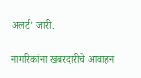अलर्ट' जारी.

नागरिकांना खबरदारीचे आवाहन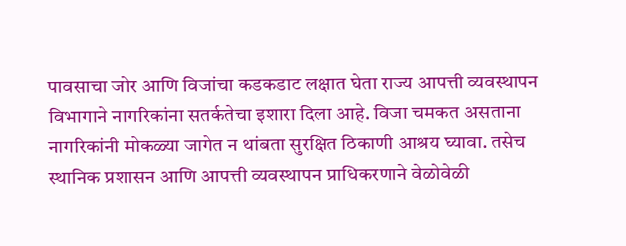पावसाचा जोर आणि विजांचा कडकडाट लक्षात घेता राज्य आपत्ती व्यवस्थापन विभागाने नागरिकांना सतर्कतेचा इशारा दिला आहे. विजा चमकत असताना नागरिकांनी मोकळ्या जागेत न थांबता सुरक्षित ठिकाणी आश्रय घ्यावा. तसेच स्थानिक प्रशासन आणि आपत्ती व्यवस्थापन प्राधिकरणाने वेळोवेळी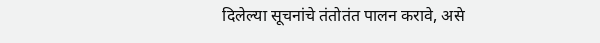दिलेल्या सूचनांचे तंतोतंत पालन करावे, असे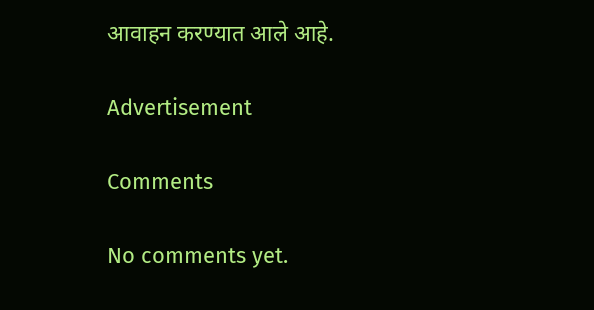आवाहन करण्यात आले आहे.

Advertisement

Comments

No comments yet.